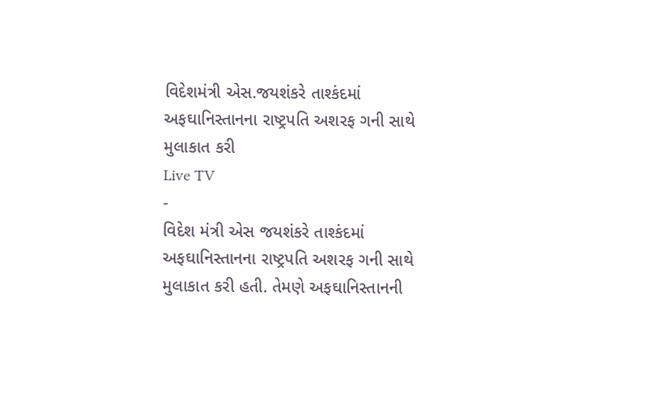વિદેશમંત્રી એસ.જયશંકરે તાશ્કંદમાં અફઘાનિસ્તાનના રાષ્ટ્રપતિ અશરફ ગની સાથે મુલાકાત કરી
Live TV
-
વિદેશ મંત્રી એસ જયશંકરે તાશ્કંદમાં અફઘાનિસ્તાનના રાષ્ટ્રપતિ અશરફ ગની સાથે મુલાકાત કરી હતી. તેમણે અફઘાનિસ્તાનની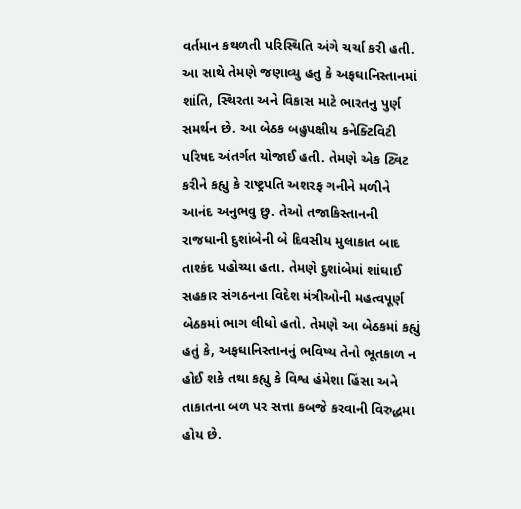વર્તમાન કથળતી પરિસ્થિતિ અંગે ચર્ચા કરી હતી. આ સાથે તેમણે જણાવ્યુ હતુ કે અફઘાનિસ્તાનમાં શાંતિ, સ્થિરતા અને વિકાસ માટે ભારતનુ પુર્ણ સમર્થન છે. આ બેઠક બહુપક્ષીય કનેક્ટિવિટી પરિષદ અંતર્ગત યોજાઈ હતી. તેમણે એક ટ્વિટ કરીને કહ્યુ કે રાષ્ટ્રપતિ અશરફ ગનીને મળીને આનંદ અનુભવુ છુ. તેઓ તજાકિસ્તાનની રાજધાની દુશાંબેની બે દિવસીય મુલાકાત બાદ તાશ્કંદ પહોચ્યા હતા. તેમણે દુશાંબેમાં શાંઘાઈ સહકાર સંગઠનના વિદેશ મંત્રીઓની મહત્વપૂર્ણ બેઠકમાં ભાગ લીધો હતો. તેમણે આ બેઠકમાં કહ્યું હતું કે, અફઘાનિસ્તાનનું ભવિષ્ય તેનો ભૂતકાળ ન હોઈ શકે તથા કહ્યુ કે વિશ્વ હંમેશા હિંસા અને તાકાતના બળ પર સત્તા કબજે કરવાની વિરુદ્ધમા હોય છે.